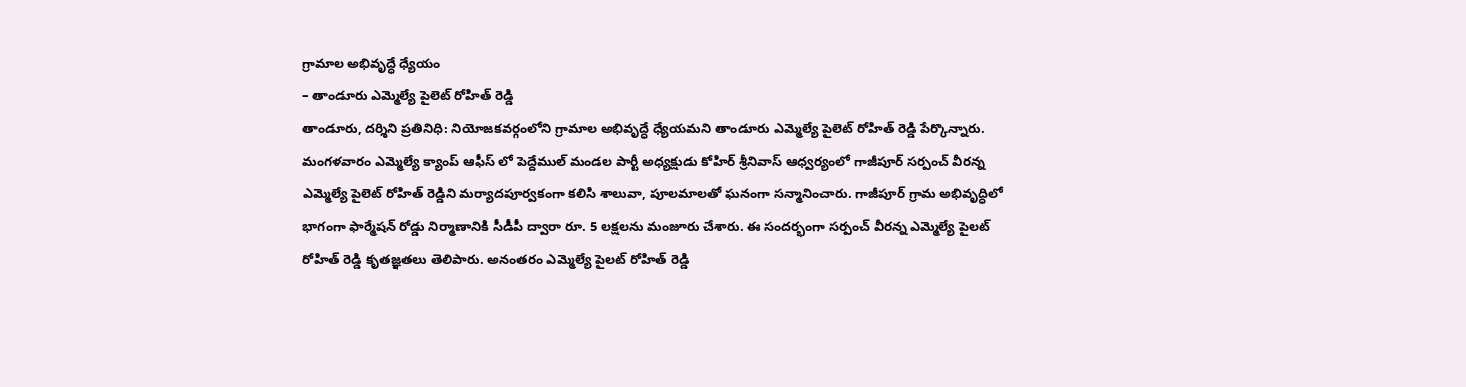గ్రామాల అభివృద్ధే ధ్యేయం
– తాండూరు ఎమ్మెల్యే పైలెట్ రోహిత్ రెడ్డి
తాండూరు, దర్శిని ప్రతినిధి: నియోజకవర్గంలోని గ్రామాల అభివృద్ధే ధ్యేయమని తాండూరు ఎమ్మెల్యే పైలెట్ రోహిత్ రెడ్డి పేర్కొన్నారు. మంగళవారం ఎమ్మెల్యే క్యాంప్ ఆఫీస్ లో పెద్దేముల్ మండల పార్టీ అధ్యక్షుడు కోహిర్ శ్రీనివాస్ ఆధ్వర్యంలో గాజీపూర్ సర్పంచ్ వీరన్న ఎమ్మెల్యే పైలెట్ రోహిత్ రెడ్డిని మర్యాదపూర్వకంగా కలిసి శాలువా, పూలమాలతో ఘనంగా సన్మానించారు. గాజీపూర్ గ్రామ అభివృద్ధిలో భాగంగా ఫార్మేషన్ రోడ్డు నిర్మాణానికి సీడీపీ ద్వారా రూ. 5 లక్షలను మంజూరు చేశారు. ఈ సందర్భంగా సర్పంచ్ వీరన్న ఎమ్మెల్యే పైలట్ రోహిత్ రెడ్డి కృతజ్ఞతలు తెలిపారు. అనంతరం ఎమ్మెల్యే పైలట్ రోహిత్ రెడ్డి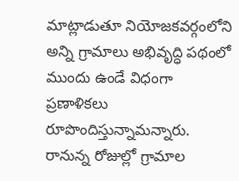మాట్లాడుతూ నియోజకవర్గంలోని అన్ని గ్రామాలు అభివృద్ధి పథంలో ముందు ఉండే విధంగా ప్రణాళికలు రూపొందిస్తున్నామన్నారు. రానున్న రోజుల్లో గ్రామాల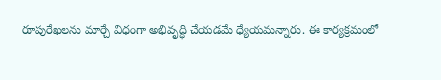రూపురేఖలను మార్చే విధంగా అభివృద్ధి చేయడమే ధ్యేయమన్నారు. ఈ కార్యక్రమంలో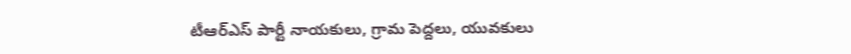టీఆర్ఎస్ పార్టీ నాయకులు, గ్రామ పెద్దలు, యువకులు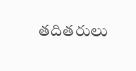తదితరులు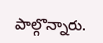పాల్గొన్నారు.